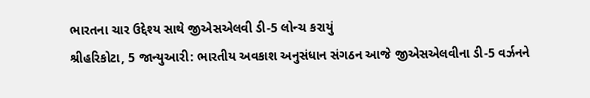ભારતના ચાર ઉદ્દેશ્ય સાથે જીએસએલવી ડી-5 લોન્ચ કરાયું
શ્રીહરિકોટા, 5 જાન્યુઆરી: ભારતીય અવકાશ અનુસંધાન સંગઠન આજે જીએસએલવીના ડી-5 વર્ઝનને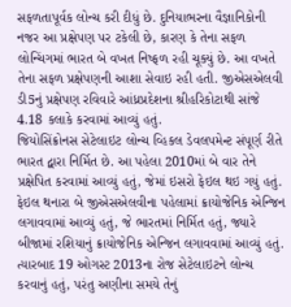સફળતાપૂર્વક લોન્ચ કરી દીધું છે. દુનિયાભરના વૈજ્ઞાનિકોની નજર આ પ્રક્ષેપણ પર ટકેલી છે, કારણ કે તેના સફળ લોન્ચિંગમાં ભારત બે વખત નિષ્ફળ રહી ચૂક્યું છે. આ વખતે તેના સફળ પ્રક્ષેપણની આશા સેવાઇ રહી હતી. જીએસએલવી ડી5નું પ્રક્ષેપણ રવિવારે આંધ્રપ્રદેશના શ્રીહરિકોટાથી સાંજે 4.18 કલાકે કરવામાં આવ્યું હતું.
જિયોસિંક્રોનસ સેટેલાઇટ લોન્ચ વ્હિકલ ડેવલપમેન્ટ સંપૂર્ણ રીતે ભારત દ્વારા નિર્મિત છે. આ પહેલા 2010માં બે વાર તેને પ્રક્ષેપિત કરવામાં આવ્યું હતું, જેમાં ઇસરો ફેઇલ થઇ ગયું હતું. ફેઇલ થનારા બે જીએસએલવીના પહેલામાં ક્રાયોજેનિક એન્જિન લગાવવામાં આવ્યું હતું, જે ભારતમાં નિર્મિત હતું, જ્યારે બીજામાં રશિયાનું ક્રાયોજેનિક એન્જિન લગાવવામાં આવ્યું હતું. ત્યારબાદ 19 ઓગસ્ટ 2013ના રોજ સેટેલાઇટને લોન્ચ કરવાનું હતું, પરંતુ અણીના સમયે તેનું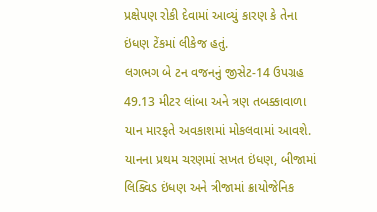પ્રક્ષેપણ રોકી દેવામાં આવ્યું કારણ કે તેના ઇંધણ ટેંકમાં લીકેજ હતું.
લગભગ બે ટન વજનનું જીસેટ-14 ઉપગ્રહ 49.13 મીટર લાંબા અને ત્રણ તબક્કાવાળા યાન મારફતે અવકાશમાં મોકલવામાં આવશે. યાનના પ્રથમ ચરણમાં સખત ઇંધણ, બીજામાં લિક્વિડ ઇંધણ અને ત્રીજામાં ક્રાયોજેનિક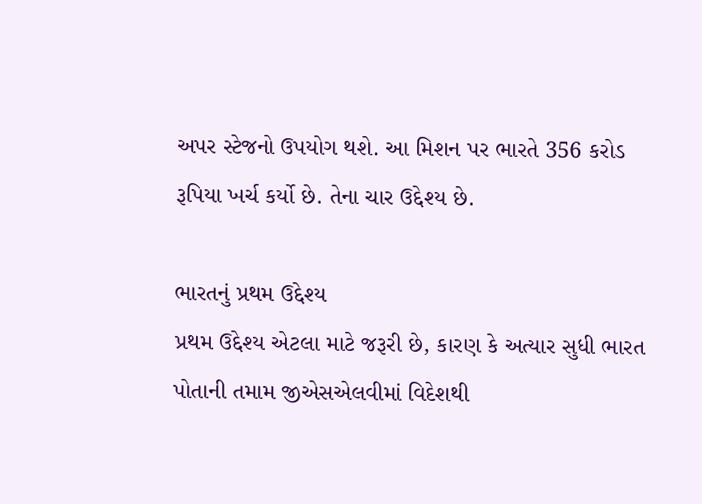અપર સ્ટેજનો ઉપયોગ થશે. આ મિશન પર ભારતે 356 કરોડ રૂપિયા ખર્ચ કર્યો છે. તેના ચાર ઉદ્દેશ્ય છે.

ભારતનું પ્રથમ ઉદ્દેશ્ય
પ્રથમ ઉદ્દેશ્ય એટલા માટે જરૂરી છે, કારણ કે અત્યાર સુધી ભારત પોતાની તમામ જીએસએલવીમાં વિદેશથી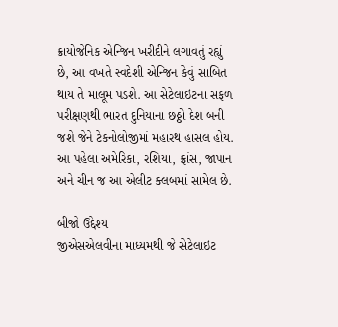ક્રાયોજેનિક એન્જિન ખરીદીને લગાવતું રહ્યું છે, આ વખતે સ્વદેશી એન્જિન કેવું સાબિત થાય તે માલૂમ પડશે. આ સેટેલાઇટના સફળ પરીક્ષણથી ભારત દુનિયાના છઠ્ઠો દેશ બની જશે જેને ટેકનોલોજીમાં મહારથ હાસલ હોય. આ પહેલા અમેરિકા, રશિયા, ફ્રાંસ, જાપાન અને ચીન જ આ એલીટ ક્લબમાં સામેલ છે.

બીજો ઉદ્દેશ્ય
જીએસએલવીના માધ્યમથી જે સેટેલાઇટ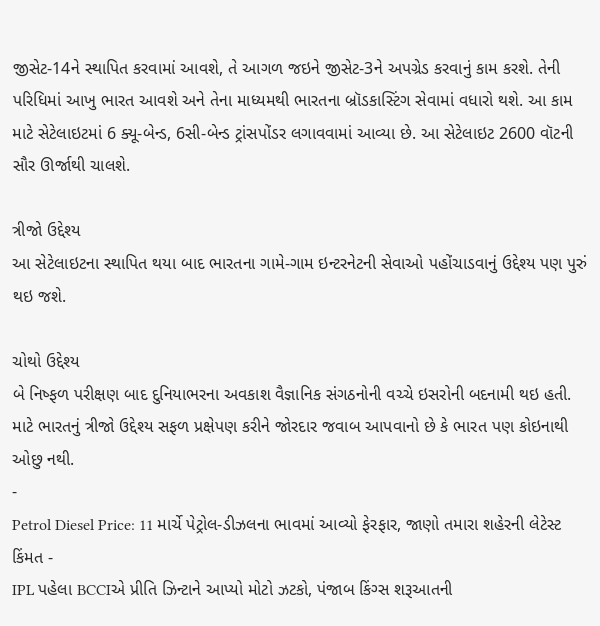જીસેટ-14ને સ્થાપિત કરવામાં આવશે, તે આગળ જઇને જીસેટ-3ને અપગ્રેડ કરવાનું કામ કરશે. તેની પરિધિમાં આખુ ભારત આવશે અને તેના માધ્યમથી ભારતના બ્રૉડકાસ્ટિંગ સેવામાં વધારો થશે. આ કામ માટે સેટેલાઇટમાં 6 ક્યૂ-બેન્ડ, 6સી-બેન્ડ ટ્રાંસપોંડર લગાવવામાં આવ્યા છે. આ સેટેલાઇટ 2600 વૉટની સૌર ઊર્જાથી ચાલશે.

ત્રીજો ઉદ્દેશ્ય
આ સેટેલાઇટના સ્થાપિત થયા બાદ ભારતના ગામે-ગામ ઇન્ટરનેટની સેવાઓ પહોંચાડવાનું ઉદ્દેશ્ય પણ પુરું થઇ જશે.

ચોથો ઉદ્દેશ્ય
બે નિષ્ફળ પરીક્ષણ બાદ દુનિયાભરના અવકાશ વૈજ્ઞાનિક સંગઠનોની વચ્ચે ઇસરોની બદનામી થઇ હતી. માટે ભારતનું ત્રીજો ઉદ્દેશ્ય સફળ પ્રક્ષેપણ કરીને જોરદાર જવાબ આપવાનો છે કે ભારત પણ કોઇનાથી ઓછુ નથી.
-
Petrol Diesel Price: 11 માર્ચે પેટ્રોલ-ડીઝલના ભાવમાં આવ્યો ફેરફાર, જાણો તમારા શહેરની લેટેસ્ટ કિંમત -
IPL પહેલા BCCIએ પ્રીતિ ઝિન્ટાને આપ્યો મોટો ઝટકો, પંજાબ કિંગ્સ શરૂઆતની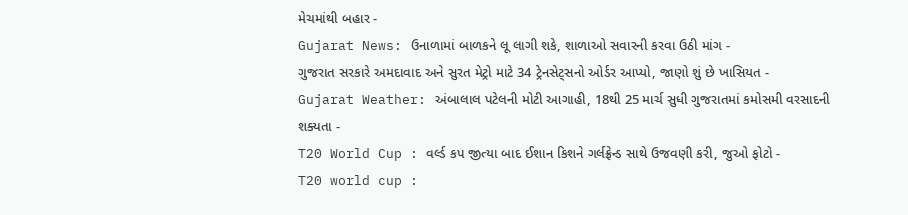મેચમાંથી બહાર -
Gujarat News: ઉનાળામાં બાળકને લૂ લાગી શકે, શાળાઓ સવારની કરવા ઉઠી માંગ -
ગુજરાત સરકારે અમદાવાદ અને સુરત મેટ્રો માટે 34 ટ્રેનસેટ્સનો ઓર્ડર આપ્યો, જાણો શું છે ખાસિયત -
Gujarat Weather: અંબાલાલ પટેલની મોટી આગાહી, 18થી 25 માર્ચ સુધી ગુજરાતમાં કમોસમી વરસાદની શક્યતા -
T20 World Cup : વર્લ્ડ કપ જીત્યા બાદ ઈશાન કિશને ગર્લફ્રેન્ડ સાથે ઉજવણી કરી, જુઓ ફોટો -
T20 world cup :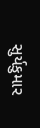સુર્યકુમાર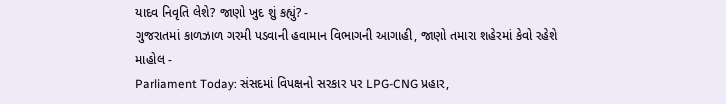યાદવ નિવૃતિ લેશે? જાણો ખુદ શું કહ્યું? -
ગુજરાતમાં કાળઝાળ ગરમી પડવાની હવામાન વિભાગની આગાહી, જાણો તમારા શહેરમાં કેવો રહેશે માહોલ -
Parliament Today: સંસદમાં વિપક્ષનો સરકાર પર LPG-CNG પ્રહાર,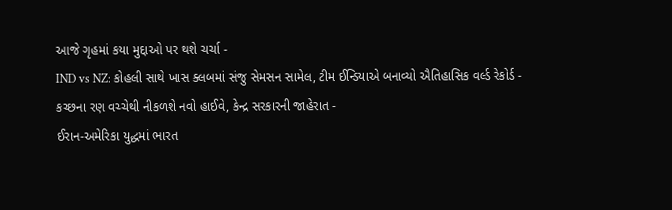આજે ગૃહમાં કયા મુદ્દાઓ પર થશે ચર્ચા -
IND vs NZ: કોહલી સાથે ખાસ ક્લબમાં સંજુ સેમસન સામેલ, ટીમ ઈન્ડિયાએ બનાવ્યો ઐતિહાસિક વર્લ્ડ રેકોર્ડ -
કચ્છના રણ વચ્ચેથી નીકળશે નવો હાઈવે, કેન્દ્ર સરકારની જાહેરાત -
ઈરાન-અમેરિકા યુદ્ધમાં ભારત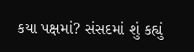કયા પક્ષમાં? સંસદમાં શું કહ્યું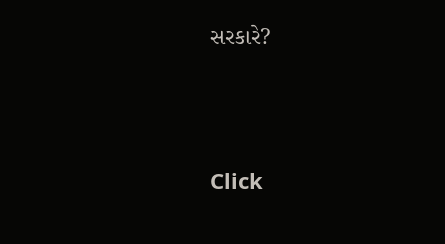સરકારે?





Click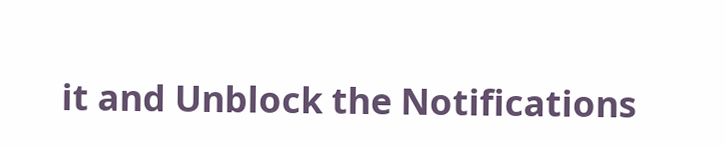it and Unblock the Notifications